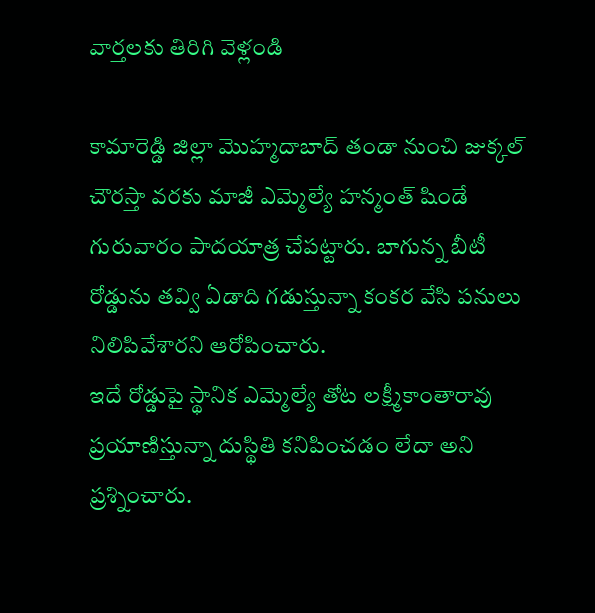వార్తలకు తిరిగి వెళ్లండి

కామారెడ్డి జిల్లా మొహ్మదాబాద్ తండా నుంచి జుక్కల్ చౌరస్తా వరకు మాజీ ఎమ్మెల్యే హన్మంత్ షిండే గురువారం పాదయాత్ర చేపట్టారు. బాగున్న బీటీ రోడ్డును తవ్వి ఏడాది గడుస్తున్నా కంకర వేసి పనులు నిలిపివేశారని ఆరోపించారు.
ఇదే రోడ్డుపై స్థానిక ఎమ్మెల్యే తోట లక్ష్మీకాంతారావు ప్రయాణిస్తున్నా దుస్థితి కనిపించడం లేదా అని ప్రశ్నించారు.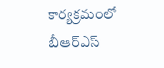కార్యక్రమంలో బీఆర్ఎస్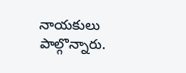నాయకులు పాల్గొన్నారు.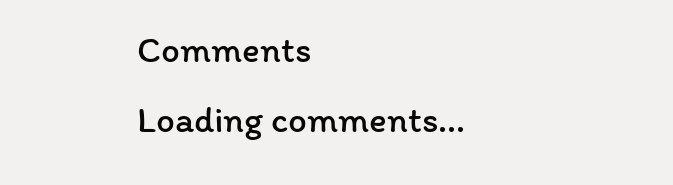Comments
Loading comments...